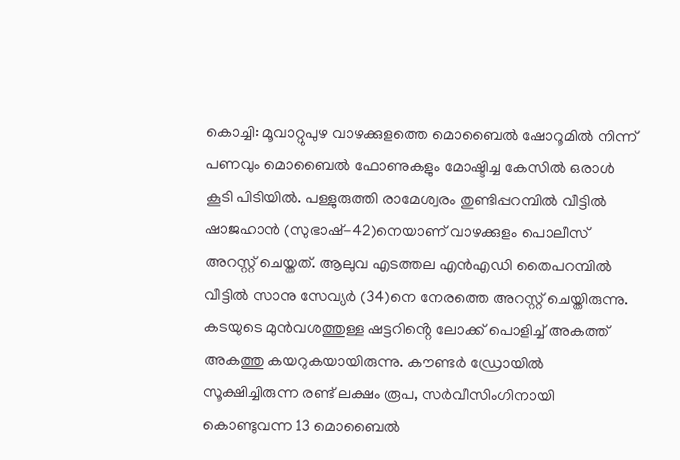കൊച്ചി: മൂവാറ്റുപുഴ വാഴക്കുളത്തെ മൊബൈൽ ഷോറൂമിൽ നിന്ന് പണവും മൊബൈൽ ഫോണുകളും മോഷ്ടിച്ച കേസിൽ ഒരാൾ കൂടി പിടിയിൽ. പള്ളുരുത്തി രാമേശ്വരം തുണ്ടിപ്പറമ്പിൽ വീട്ടിൽ ഷാജഹാൻ (സുഭാഷ്-42)നെയാണ് വാഴക്കുളം പൊലീസ് അറസ്റ്റ് ചെയ്തത്. ആലുവ എടത്തല എൻഎഡി തൈപറമ്പിൽ വീട്ടിൽ സാനു സേവ്യർ (34)നെ നേരത്തെ അറസ്റ്റ് ചെയ്തിരുന്നു. കടയുടെ മുൻവശത്തുള്ള ഷട്ടറിൻ്റെ ലോക്ക് പൊളിച്ച് അകത്ത് അകത്തു കയറുകയായിരുന്നു. കൗണ്ടർ ഡ്രോയിൽ സൂക്ഷിച്ചിരുന്ന രണ്ട് ലക്ഷം രൂപ, സർവീസിംഗിനായി കൊണ്ടുവന്ന 13 മൊബൈൽ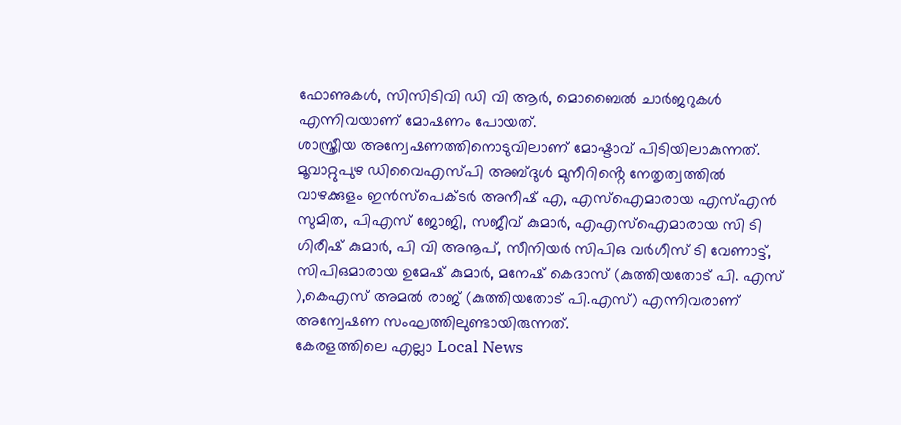ഫോണുകൾ, സിസിടിവി ഡി വി ആർ, മൊബൈൽ ചാർജറുകൾ എന്നിവയാണ് മോഷണം പോയത്.
ശാസ്ത്രീയ അന്വേഷണത്തിനൊടുവിലാണ് മോഷ്ടാവ് പിടിയിലാകുന്നത്. മൂവാറ്റുപുഴ ഡിവൈഎസ്പി അബ്ദുൾ മുനീറിൻ്റെ നേതൃത്വത്തിൽ വാഴക്കുളം ഇൻസ്പെക്ടർ അനീഷ് എ, എസ്ഐമാരായ എസ്എൻ സുമിത, പിഎസ് ജോജി, സജീവ് കുമാർ, എഎസ്ഐമാരായ സി ടി ഗിരീഷ് കുമാർ, പി വി അനൂപ്, സീനിയർ സിപിഒ വർഗീസ് ടി വേണാട്ട്, സിപിഒമാരായ ഉമേഷ് കുമാർ, മനേഷ് കെദാസ് (കുത്തിയതോട് പി. എസ് ),കെഎസ് അമൽ രാജ് (കുത്തിയതോട് പി.എസ്) എന്നിവരാണ് അന്വേഷണ സംഘത്തിലുണ്ടായിരുന്നത്.
കേരളത്തിലെ എല്ലാ Local News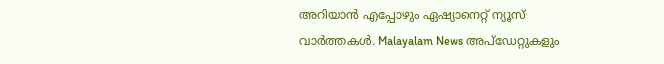അറിയാൻ എപ്പോഴും ഏഷ്യാനെറ്റ് ന്യൂസ് വാർത്തകൾ. Malayalam News അപ്ഡേറ്റുകളും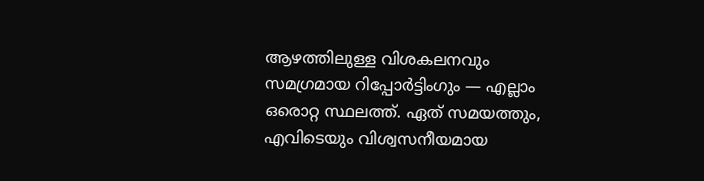ആഴത്തിലുള്ള വിശകലനവും സമഗ്രമായ റിപ്പോർട്ടിംഗും — എല്ലാം ഒരൊറ്റ സ്ഥലത്ത്. ഏത് സമയത്തും, എവിടെയും വിശ്വസനീയമായ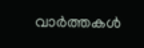വാർത്തകൾ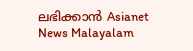ലഭിക്കാൻ Asianet News Malayalam